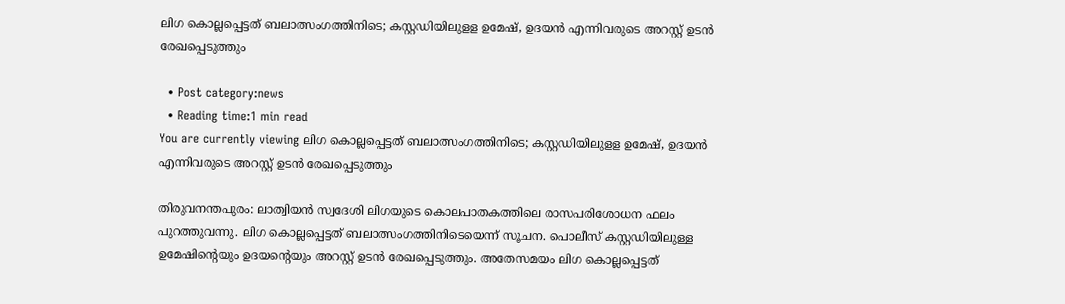ലിഗ കൊല്ലപ്പെട്ടത് ബലാത്സംഗത്തിനിടെ; കസ്റ്റഡിയിലുളള ഉമേഷ്, ഉദയന്‍ എന്നിവരുടെ അറസ്റ്റ് ഉടന്‍ രേഖപ്പെടുത്തും

  • Post category:news
  • Reading time:1 min read
You are currently viewing ലിഗ കൊല്ലപ്പെട്ടത് ബലാത്സംഗത്തിനിടെ; കസ്റ്റഡിയിലുളള ഉമേഷ്, ഉദയന്‍ എന്നിവരുടെ അറസ്റ്റ് ഉടന്‍ രേഖപ്പെടുത്തും

തിരുവനന്തപുരം: ലാത്വിയന്‍ സ്വദേശി ലിഗയുടെ കൊലപാതകത്തിലെ രാസപരിശോധന ഫലം പുറത്തുവന്നു. ലിഗ കൊല്ലപ്പെട്ടത് ബലാത്സംഗത്തിനിടെയെന്ന് സൂചന. പൊലീസ് കസ്റ്റഡിയിലുള്ള ഉമേഷിന്റെയും ഉദയന്റെയും അറസ്റ്റ് ഉടന്‍ രേഖപ്പെടുത്തും. അതേസമയം ലിഗ കൊല്ലപ്പെട്ടത്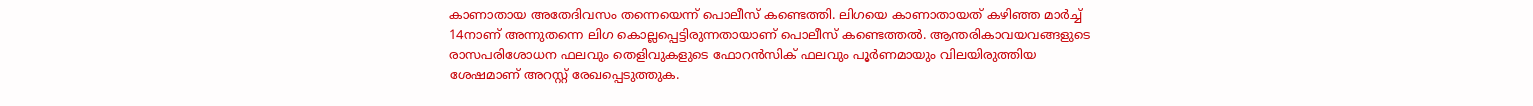കാണാതായ അതേദിവസം തന്നെയെന്ന് പൊലീസ് കണ്ടെത്തി. ലിഗയെ കാണാതായത് കഴിഞ്ഞ മാര്‍ച്ച് 14നാണ് അന്നുതന്നെ ലിഗ കൊല്ലപ്പെട്ടിരുന്നതായാണ് പൊലീസ് കണ്ടെത്തല്‍. ആന്തരികാവയവങ്ങളുടെ രാസപരിശോധന ഫലവും തെളിവുകളുടെ ഫോറന്‍സിക് ഫലവും പൂര്‍ണമായും വിലയിരുത്തിയ ശേഷമാണ് അറസ്റ്റ് രേഖപ്പെടുത്തുക.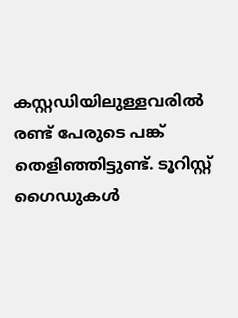കസ്റ്റഡിയിലുള്ളവരില്‍ രണ്ട് പേരുടെ പങ്ക് തെളിഞ്ഞിട്ടുണ്ട്. ടൂറിസ്റ്റ് ഗൈഡുകള്‍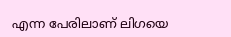എന്ന പേരിലാണ് ലിഗയെ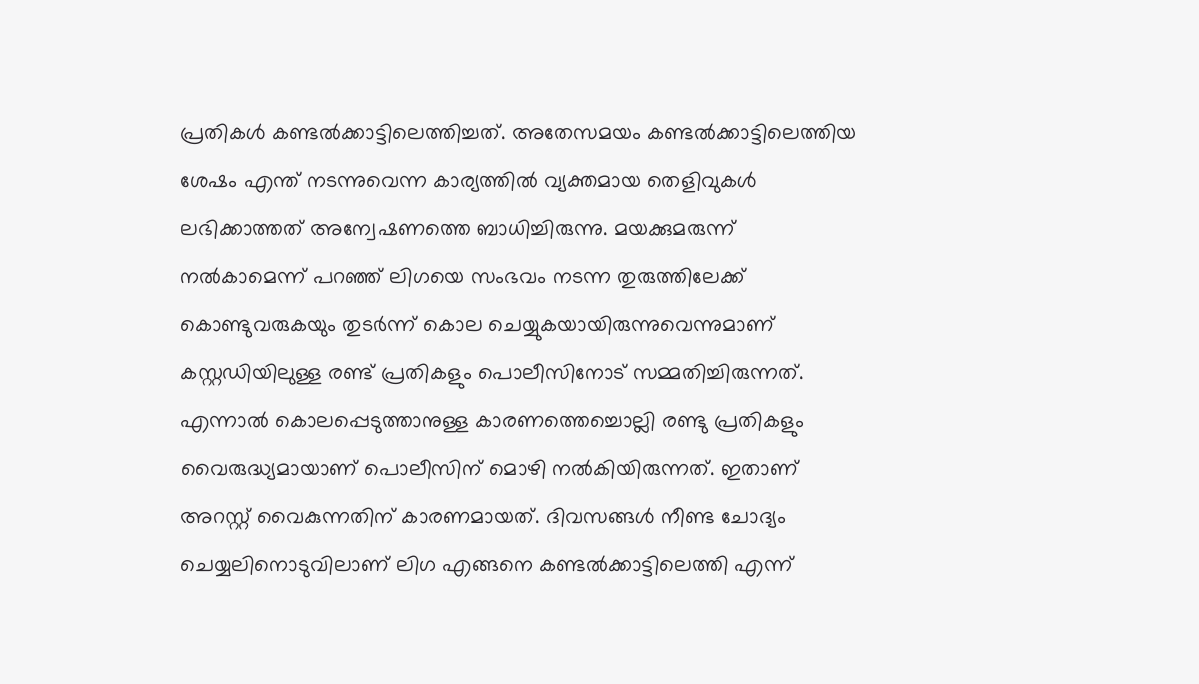പ്രതികള്‍ കണ്ടല്‍ക്കാട്ടിലെത്തിച്ചത്. അതേസമയം കണ്ടല്‍ക്കാട്ടിലെത്തിയ ശേഷം എന്ത് നടന്നുവെന്ന കാര്യത്തില്‍ വ്യക്തമായ തെളിവുകള്‍ ലഭിക്കാത്തത് അന്വേഷണത്തെ ബാധിച്ചിരുന്നു. മയക്കുമരുന്ന് നല്‍കാമെന്ന് പറഞ്ഞ് ലിഗയെ സംഭവം നടന്ന തുരുത്തിലേക്ക് കൊണ്ടുവരുകയും തുടര്‍ന്ന് കൊല ചെയ്യുകയായിരുന്നുവെന്നുമാണ് കസ്റ്റഡിയിലുള്ള രണ്ട് പ്രതികളും പൊലീസിനോട് സമ്മതിച്ചിരുന്നത്. എന്നാല്‍ കൊലപ്പെടുത്താനുള്ള കാരണത്തെച്ചൊല്ലി രണ്ടു പ്രതികളും വൈരുദ്ധ്യമായാണ് പൊലീസിന് മൊഴി നല്‍കിയിരുന്നത്. ഇതാണ് അറസ്റ്റ് വൈകുന്നതിന് കാരണമായത്. ദിവസങ്ങള്‍ നീണ്ട ചോദ്യം ചെയ്യലിനൊടുവിലാണ് ലിഗ എങ്ങനെ കണ്ടല്‍ക്കാട്ടിലെത്തി എന്ന്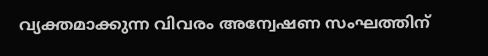വ്യക്തമാക്കുന്ന വിവരം അന്വേഷണ സംഘത്തിന്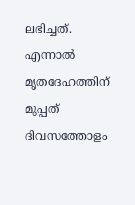ലഭിച്ചത്. എന്നാല്‍ മൃതദേഹത്തിന് മുപ്പത് ദിവസത്തോളം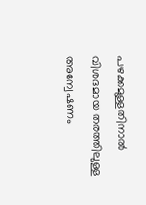പഴക്കമുള്ളതിനാല്‍ വിശദമായ തരത്തിലുള്ള അന്വേഷണം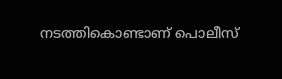നടത്തികൊണ്ടാണ് പൊലീസ്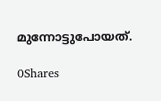മുന്നോട്ടുപോയത്.

0Shares